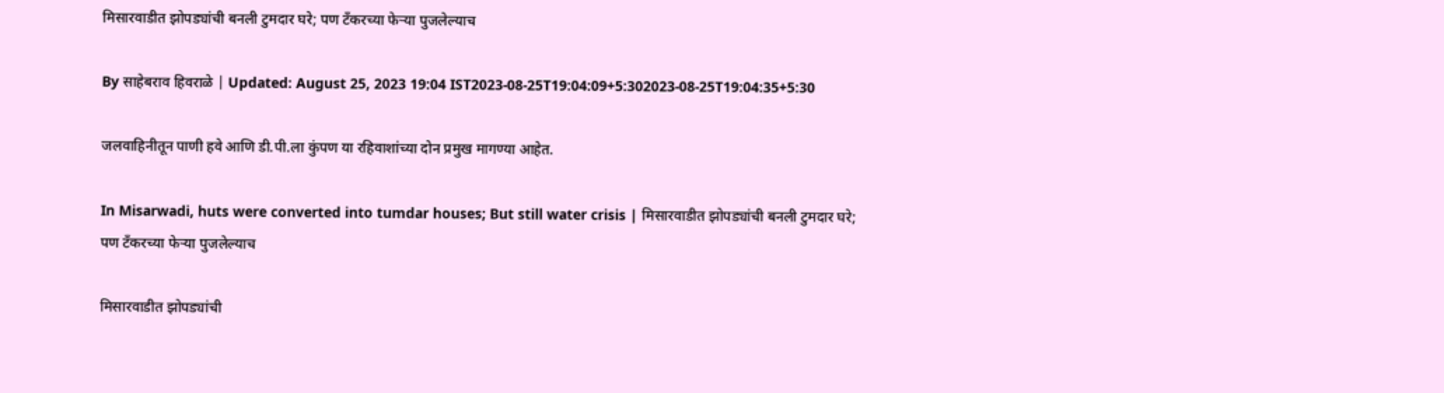मिसारवाडीत झोपड्यांची बनली टुमदार घरे; पण टँकरच्या फेऱ्या पुजलेल्याच

By साहेबराव हिवराळे | Updated: August 25, 2023 19:04 IST2023-08-25T19:04:09+5:302023-08-25T19:04:35+5:30

जलवाहिनीतून पाणी हवे आणि डी.पी.ला कुंपण या रहिवाशांच्या दोन प्रमुख मागण्या आहेत.

In Misarwadi, huts were converted into tumdar houses; But still water crisis | मिसारवाडीत झोपड्यांची बनली टुमदार घरे; पण टँकरच्या फेऱ्या पुजलेल्याच

मिसारवाडीत झोपड्यांची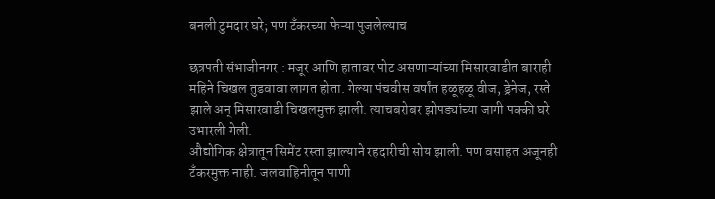बनली टुमदार घरे; पण टँकरच्या फेऱ्या पुजलेल्याच

छत्रपती संभाजीनगर : मजूर आणि हातावर पोट असणाऱ्यांच्या मिसारवाडीत बाराही महिने चिखल तुडवावा लागत होता. गेल्या पंचवीस वर्षांत हळूहळू वीज, ड्रेनेज, रस्ते झाले अन् मिसारवाडी चिखलमुक्त झाली. त्याचबरोबर झोपड्यांच्या जागी पक्की घरे उभारली गेली.
औद्योगिक क्षेत्रातून सिमेंट रस्ता झाल्याने रहदारीची सोय झाली. पण वसाहत अजूनही टँकरमुक्त नाही. जलवाहिनीतून पाणी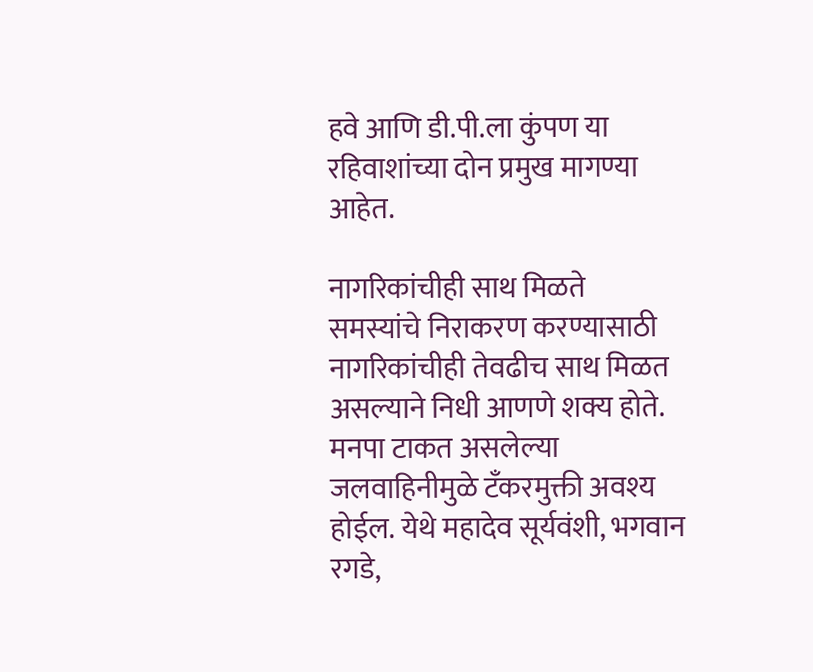हवे आणि डी.पी.ला कुंपण या रहिवाशांच्या दोन प्रमुख मागण्या आहेत.

नागरिकांचीही साथ मिळते
समस्यांचे निराकरण करण्यासाठी नागरिकांचीही तेवढीच साथ मिळत असल्याने निधी आणणे शक्य होते. मनपा टाकत असलेल्या जलवाहिनीमुळे टँकरमुक्ती अवश्य होईल. येथे महादेव सूर्यवंशी, भगवान रगडे,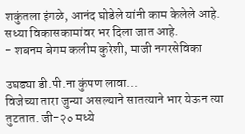शकुंतला इंगळे, आनंद घोडेले यांनी काम केलेले आहे. सध्या विकासकामांवर भर दिला जात आहे.
- शबनम बेगम कलीम कुरेशी, माजी नगरसेविका

उघड्या डी.पी.ना कुंपण लावा...
विजेच्या तारा जुन्या असल्याने सातत्याने भार येऊन त्या तुटतात. जी-२० मध्ये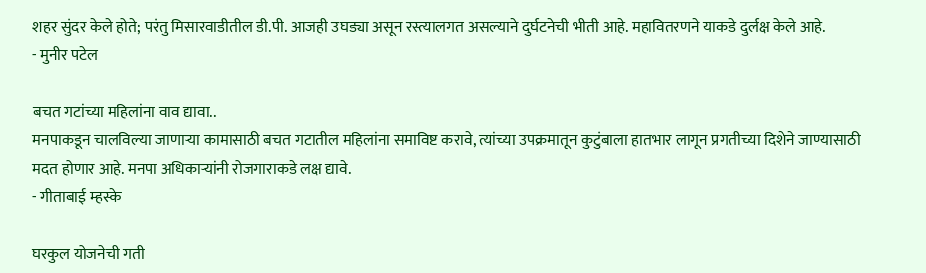शहर सुंदर केले होते; परंतु मिसारवाडीतील डी.पी. आजही उघड्या असून रस्त्यालगत असल्याने दुर्घटनेची भीती आहे. महावितरणने याकडे दुर्लक्ष केले आहे.
- मुनीर पटेल

बचत गटांच्या महिलांना वाव द्यावा..
मनपाकडून चालविल्या जाणाऱ्या कामासाठी बचत गटातील महिलांना समाविष्ट करावे, त्यांच्या उपक्रमातून कुटुंबाला हातभार लागून प्रगतीच्या दिशेने जाण्यासाठी मदत होणार आहे. मनपा अधिकाऱ्यांनी रोजगाराकडे लक्ष द्यावे.
- गीताबाई म्हस्के

घरकुल योजनेची गती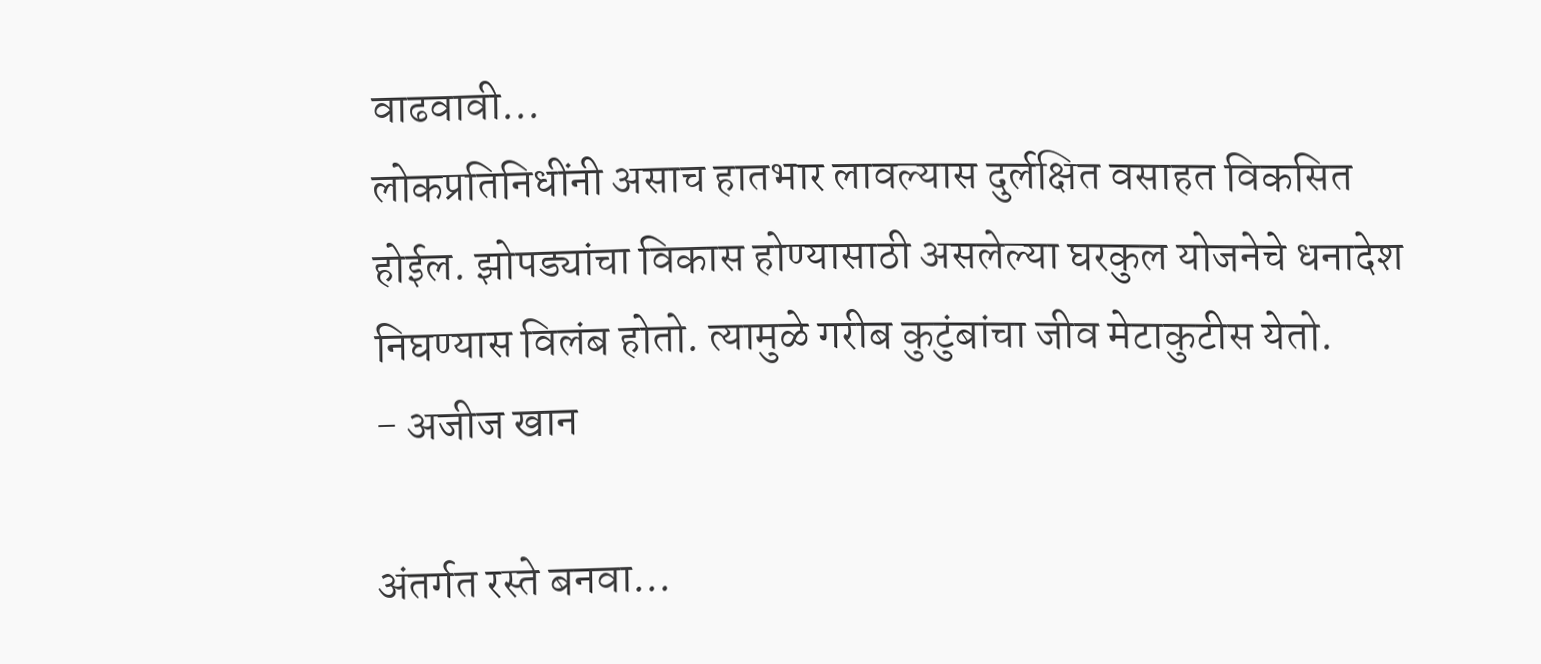वाढवावी...
लोकप्रतिनिधींनी असाच हातभार लावल्यास दुर्लक्षित वसाहत विकसित होईल. झोपड्यांचा विकास होण्यासाठी असलेल्या घरकुल योजनेचे धनादेश निघण्यास विलंब होतो. त्यामुळे गरीब कुटुंबांचा जीव मेटाकुटीस येतो.
- अजीज खान

अंतर्गत रस्ते बनवा...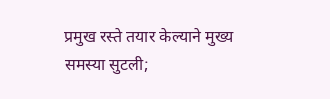प्रमुख रस्ते तयार केल्याने मुख्य समस्या सुटली;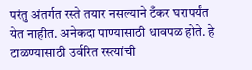परंतु अंतर्गत रस्ते तयार नसल्याने टँकर घरापर्यंत येत नाहीत. अनेकदा पाण्यासाठी धावपळ होते. हे टाळण्यासाठी उर्वरित रस्त्यांची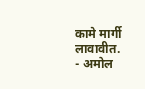कामे मार्गी लावावीत.
- अमोल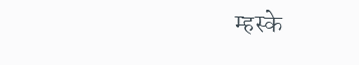म्हस्के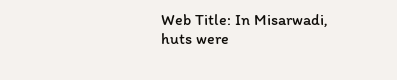Web Title: In Misarwadi, huts were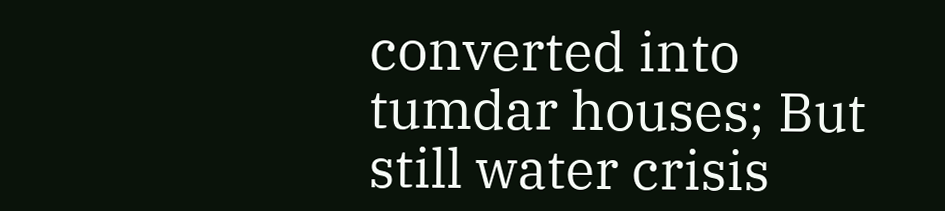converted into tumdar houses; But still water crisis